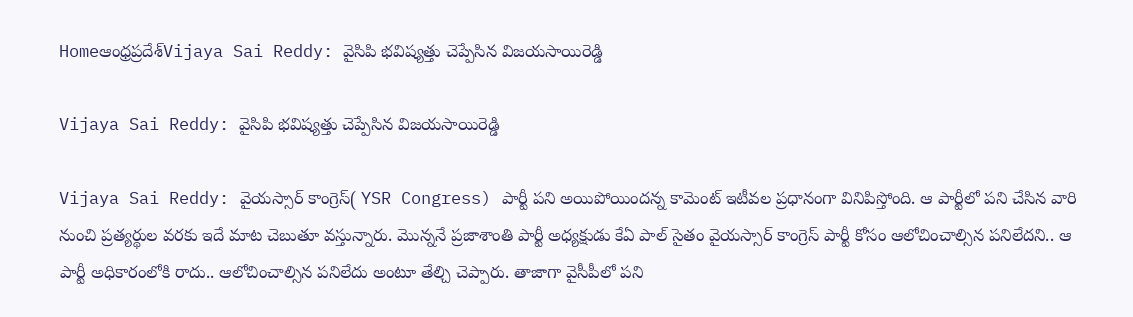Homeఆంధ్రప్రదేశ్‌Vijaya Sai Reddy: వైసిపి భవిష్యత్తు చెప్పేసిన విజయసాయిరెడ్డి

Vijaya Sai Reddy: వైసిపి భవిష్యత్తు చెప్పేసిన విజయసాయిరెడ్డి

Vijaya Sai Reddy: వైయస్సార్ కాంగ్రెస్( YSR Congress) పార్టీ పని అయిపోయిందన్న కామెంట్ ఇటీవల ప్రధానంగా వినిపిస్తోంది. ఆ పార్టీలో పని చేసిన వారి నుంచి ప్రత్యర్థుల వరకు ఇదే మాట చెబుతూ వస్తున్నారు. మొన్ననే ప్రజాశాంతి పార్టీ అధ్యక్షుడు కేఏ పాల్ సైతం వైయస్సార్ కాంగ్రెస్ పార్టీ కోసం ఆలోచించాల్సిన పనిలేదని.. ఆ పార్టీ అధికారంలోకి రాదు.. ఆలోచించాల్సిన పనిలేదు అంటూ తేల్చి చెప్పారు. తాజాగా వైసీపీలో పని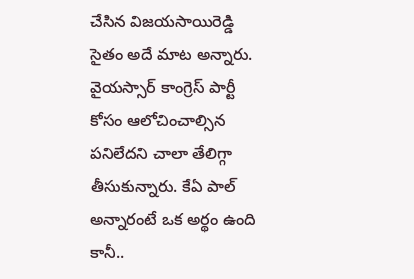చేసిన విజయసాయిరెడ్డి సైతం అదే మాట అన్నారు. వైయస్సార్ కాంగ్రెస్ పార్టీ కోసం ఆలోచించాల్సిన పనిలేదని చాలా తేలిగ్గా తీసుకున్నారు. కేఏ పాల్ అన్నారంటే ఒక అర్థం ఉంది కానీ..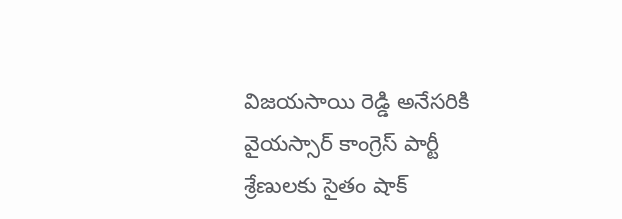విజయసాయి రెడ్డి అనేసరికి వైయస్సార్ కాంగ్రెస్ పార్టీ శ్రేణులకు సైతం షాక్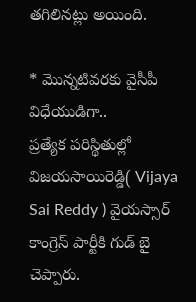తగిలినట్లు అయింది.

* మొన్నటివరకు వైసీపీ విధేయుడిగా..
ప్రత్యేక పరిస్థితుల్లో విజయసాయిరెడ్డి( Vijaya Sai Reddy ) వైయస్సార్ కాంగ్రెస్ పార్టీకి గుడ్ బై చెప్పారు.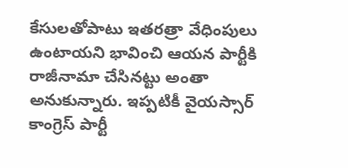కేసులతోపాటు ఇతరత్రా వేధింపులు ఉంటాయని భావించి ఆయన పార్టీకి రాజీనామా చేసినట్టు అంతా అనుకున్నారు. ఇప్పటికీ వైయస్సార్ కాంగ్రెస్ పార్టీ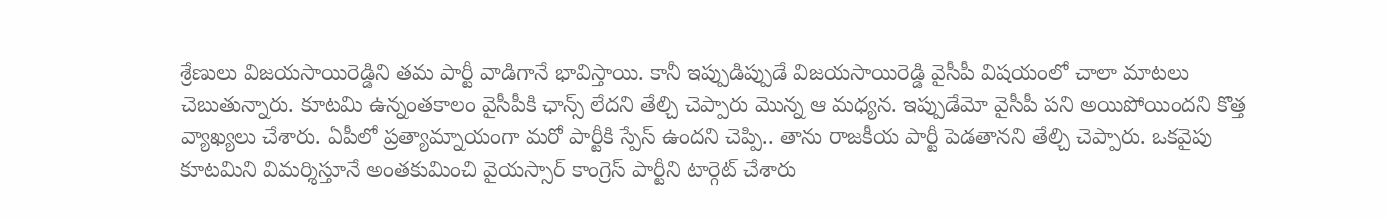శ్రేణులు విజయసాయిరెడ్డిని తమ పార్టీ వాడిగానే భావిస్తాయి. కానీ ఇప్పుడిప్పుడే విజయసాయిరెడ్డి వైసీపీ విషయంలో చాలా మాటలు చెబుతున్నారు. కూటమి ఉన్నంతకాలం వైసీపీకి ఛాన్స్ లేదని తేల్చి చెప్పారు మొన్న ఆ మధ్యన. ఇప్పుడేమో వైసీపీ పని అయిపోయిందని కొత్త వ్యాఖ్యలు చేశారు. ఏపీలో ప్రత్యామ్నాయంగా మరో పార్టీకి స్పేస్ ఉందని చెప్పి.. తాను రాజకీయ పార్టీ పెడతానని తేల్చి చెప్పారు. ఒకవైపు కూటమిని విమర్శిస్తూనే అంతకుమించి వైయస్సార్ కాంగ్రెస్ పార్టీని టార్గెట్ చేశారు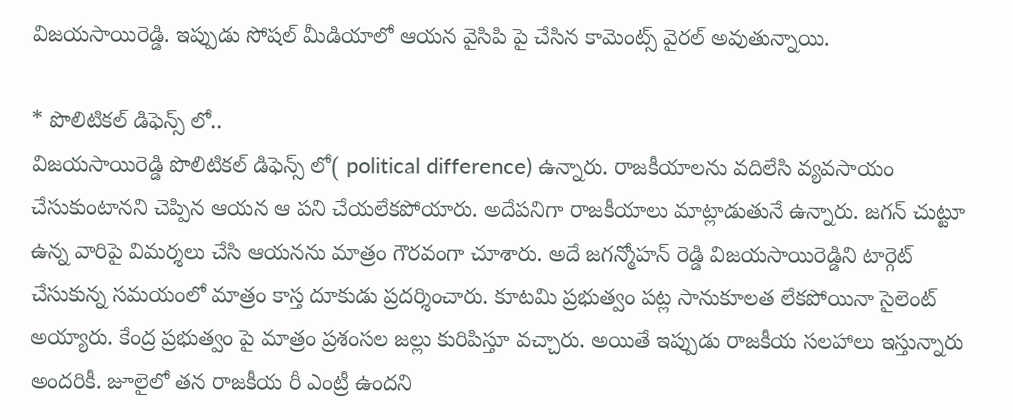విజయసాయిరెడ్డి. ఇప్పుడు సోషల్ మీడియాలో ఆయన వైసిపి పై చేసిన కామెంట్స్ వైరల్ అవుతున్నాయి.

* పొలిటికల్ డిఫెన్స్ లో..
విజయసాయిరెడ్డి పొలిటికల్ డిఫెన్స్ లో( political difference) ఉన్నారు. రాజకీయాలను వదిలేసి వ్యవసాయం చేసుకుంటానని చెప్పిన ఆయన ఆ పని చేయలేకపోయారు. అదేపనిగా రాజకీయాలు మాట్లాడుతునే ఉన్నారు. జగన్ చుట్టూ ఉన్న వారిపై విమర్శలు చేసి ఆయనను మాత్రం గౌరవంగా చూశారు. అదే జగన్మోహన్ రెడ్డి విజయసాయిరెడ్డిని టార్గెట్ చేసుకున్న సమయంలో మాత్రం కాస్త దూకుడు ప్రదర్శించారు. కూటమి ప్రభుత్వం పట్ల సానుకూలత లేకపోయినా సైలెంట్ అయ్యారు. కేంద్ర ప్రభుత్వం పై మాత్రం ప్రశంసల జల్లు కురిపిస్తూ వచ్చారు. అయితే ఇప్పుడు రాజకీయ సలహాలు ఇస్తున్నారు అందరికీ. జూలైలో తన రాజకీయ రీ ఎంట్రీ ఉందని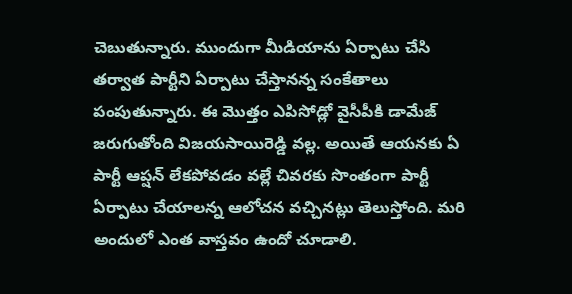చెబుతున్నారు. ముందుగా మీడియాను ఏర్పాటు చేసి తర్వాత పార్టీని ఏర్పాటు చేస్తానన్న సంకేతాలు పంపుతున్నారు. ఈ మొత్తం ఎపిసోడ్లో వైసీపీకి డామేజ్ జరుగుతోంది విజయసాయిరెడ్డి వల్ల. అయితే ఆయనకు ఏ పార్టీ ఆప్షన్ లేకపోవడం వల్లే చివరకు సొంతంగా పార్టీ ఏర్పాటు చేయాలన్న ఆలోచన వచ్చినట్లు తెలుస్తోంది. మరి అందులో ఎంత వాస్తవం ఉందో చూడాలి.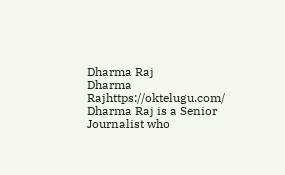Dharma Raj
Dharma Rajhttps://oktelugu.com/
Dharma Raj is a Senior Journalist who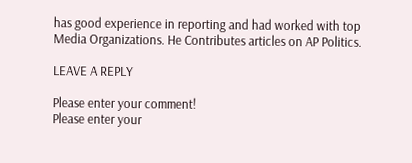has good experience in reporting and had worked with top Media Organizations. He Contributes articles on AP Politics.

LEAVE A REPLY

Please enter your comment!
Please enter your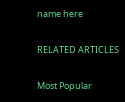name here

RELATED ARTICLES

Most Popular